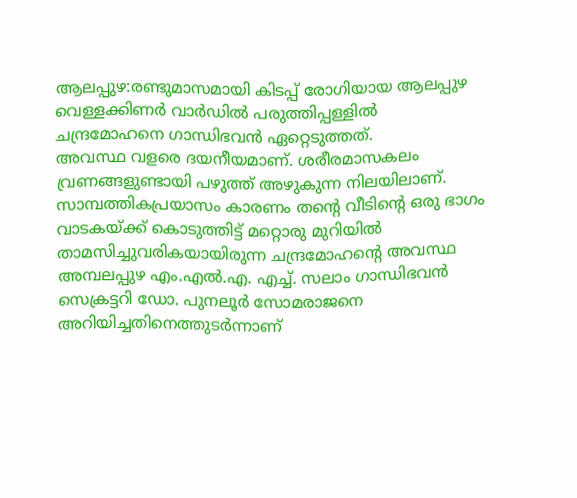ആലപ്പുഴ:രണ്ടുമാസമായി കിടപ്പ് രോഗിയായ ആലപ്പുഴ വെള്ളക്കിണർ വാർഡിൽ പരുത്തിപ്പള്ളിൽ ചന്ദ്രമോഹനെ ഗാന്ധിഭവൻ ഏറ്റെടുത്തത്.
അവസ്ഥ വളരെ ദയനീയമാണ്. ശരീരമാസകലം വ്രണങ്ങളുണ്ടായി പഴുത്ത് അഴുകുന്ന നിലയിലാണ്.
സാമ്പത്തികപ്രയാസം കാരണം തന്റെ വീടിന്റെ ഒരു ഭാഗം വാടകയ്ക്ക് കൊടുത്തിട്ട് മറ്റൊരു മുറിയിൽ താമസിച്ചുവരികയായിരുന്ന ചന്ദ്രമോഹന്റെ അവസ്ഥ അമ്പലപ്പുഴ എം.എൽ.എ. എച്ച്. സലാം ഗാന്ധിഭവൻ സെക്രട്ടറി ഡോ. പുനലൂർ സോമരാജനെ അറിയിച്ചതിനെത്തുടർന്നാണ്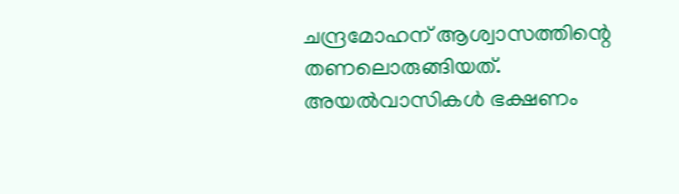ചന്ദ്രമോഹന് ആശ്വാസത്തിന്റെ തണലൊരുങ്ങിയത്. അയൽവാസികൾ ഭക്ഷണം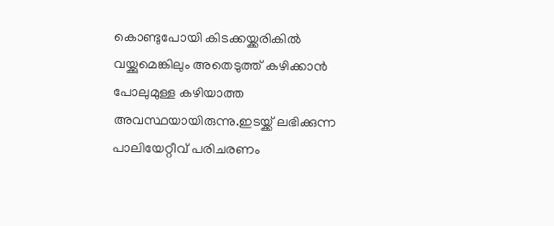കൊണ്ടുപോയി കിടക്കയ്ക്കരികിൽ വയ്ക്കുമെങ്കിലും അതെടുത്ത് കഴിക്കാൻ പോലുമുള്ള കഴിയാത്ത അവസ്ഥയായിരുന്നു.ഇടയ്ക്ക് ലഭിക്കുന്ന പാലിയേറ്റീവ് പരിചരണം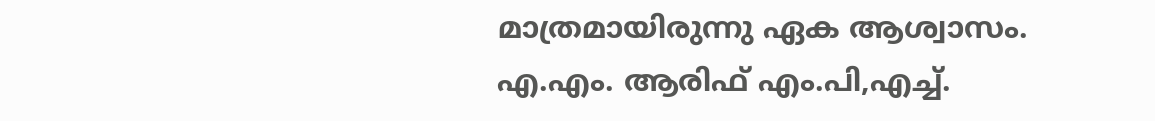മാത്രമായിരുന്നു ഏക ആശ്വാസം.
എ.എം. ആരിഫ് എം.പി,എച്ച്.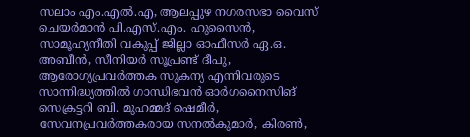സലാം എം.എൽ.എ, ആലപ്പുഴ നഗരസഭാ വൈസ് ചെയർമാൻ പി.എസ്.എം. ഹുസൈൻ, സാമൂഹ്യനീതി വകുപ്പ് ജില്ലാ ഓഫീസർ ഏ.ഒ. അബീൻ, സീനിയർ സൂപ്രണ്ട് ദീപു, ആരോഗ്യപ്രവർത്തക സുകന്യ എന്നിവരുടെ സാന്നിദ്ധ്യത്തിൽ ഗാന്ധിഭവൻ ഓർഗനൈസിങ് സെക്രട്ടറി ബി. മുഹമ്മദ് ഷെമീർ, സേവനപ്രവർത്തകരായ സനൽകുമാർ, കിരൺ,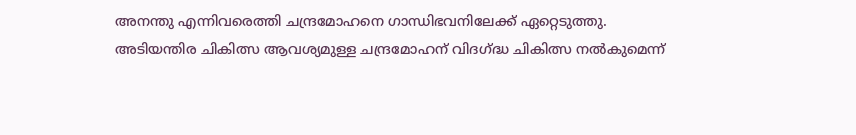അനന്തു എന്നിവരെത്തി ചന്ദ്രമോഹനെ ഗാന്ധിഭവനിലേക്ക് ഏറ്റെടുത്തു.
അടിയന്തിര ചികിത്സ ആവശ്യമുള്ള ചന്ദ്രമോഹന് വിദഗ്ദ്ധ ചികിത്സ നൽകുമെന്ന്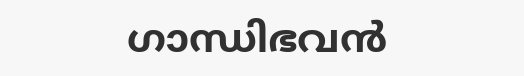ഗാന്ധിഭവൻ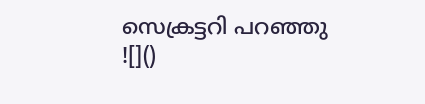സെക്രട്ടറി പറഞ്ഞു
![]()